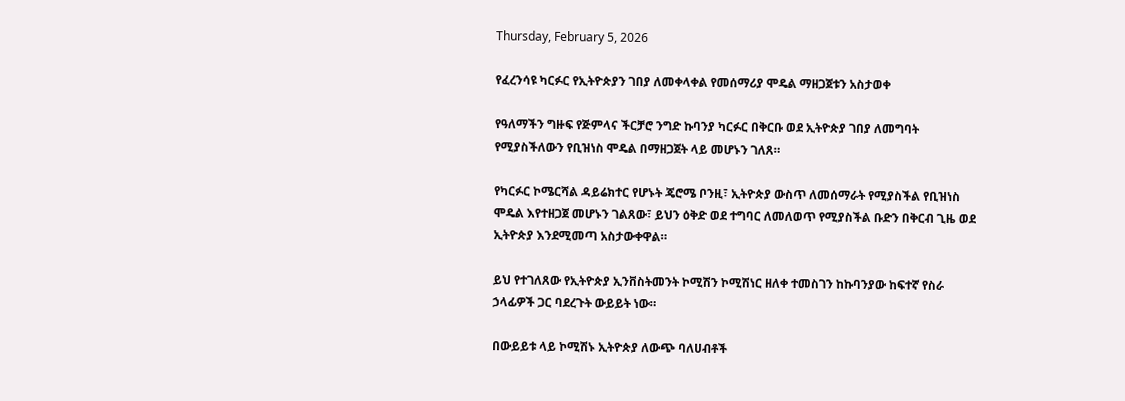Thursday, February 5, 2026

የፈረንሳዩ ካርፉር የኢትዮጵያን ገበያ ለመቀላቀል የመሰማሪያ ሞዴል ማዘጋጀቱን አስታወቀ

የዓለማችን ግዙፍ የጅምላና ችርቻሮ ንግድ ኩባንያ ካርፉር በቅርቡ ወደ ኢትዮጵያ ገበያ ለመግባት የሚያስችለውን የቢዝነስ ሞዴል በማዘጋጀት ላይ መሆኑን ገለጸ።

የካርፉር ኮሜርሻል ዳይሬክተር የሆኑት ጄሮሜ ቦንዚ፣ ኢትዮጵያ ውስጥ ለመሰማራት የሚያስችል የቢዝነስ ሞዴል እየተዘጋጀ መሆኑን ገልጸው፣ ይህን ዕቅድ ወደ ተግባር ለመለወጥ የሚያስችል ቡድን በቅርብ ጊዜ ወደ ኢትዮጵያ እንደሚመጣ አስታውቀዋል።

ይህ የተገለጸው የኢትዮጵያ ኢንቨስትመንት ኮሚሽን ኮሚሽነር ዘለቀ ተመስገን ከኩባንያው ከፍተኛ የስራ ኃላፊዎች ጋር ባደረጉት ውይይት ነው።

በውይይቱ ላይ ኮሚሽኑ ኢትዮጵያ ለውጭ ባለሀብቶች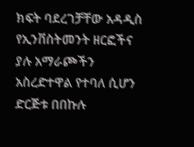ክፍት ባደረገቻቸው አዳዲስ የኢንቨስትመንት ዘርፎችና ያሉ አማራጮችን አስረድተዋል የተባለ ሲሆን ድርጅቱ በበኩሉ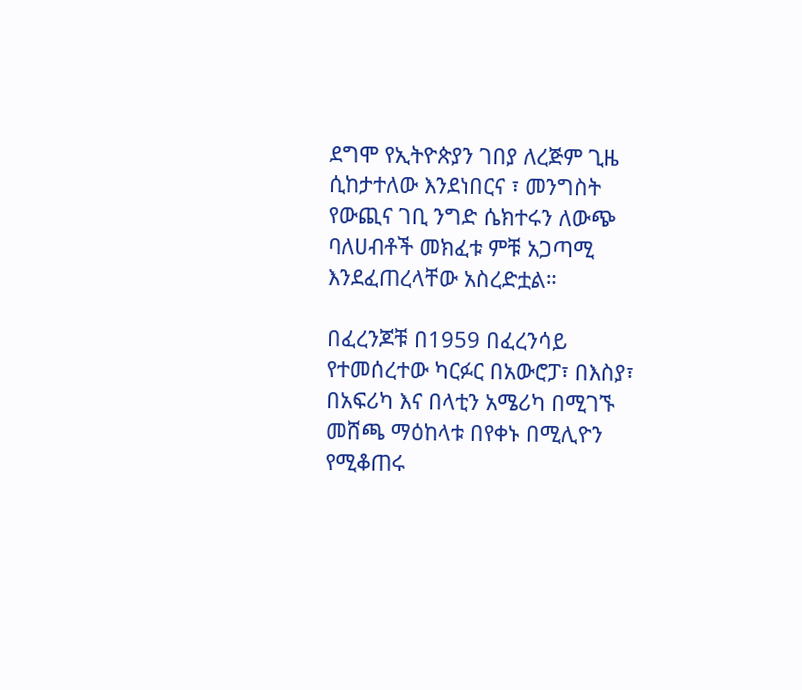ደግሞ የኢትዮጵያን ገበያ ለረጅም ጊዜ ሲከታተለው እንደነበርና ፣ መንግስት የውጪና ገቢ ንግድ ሴክተሩን ለውጭ ባለሀብቶች መክፈቱ ምቹ አጋጣሚ እንደፈጠረላቸው አስረድቷል።

በፈረንጆቹ በ1959 በፈረንሳይ የተመሰረተው ካርፉር በአውሮፓ፣ በእስያ፣ በአፍሪካ እና በላቲን አሜሪካ በሚገኙ መሸጫ ማዕከላቱ በየቀኑ በሚሊዮን የሚቆጠሩ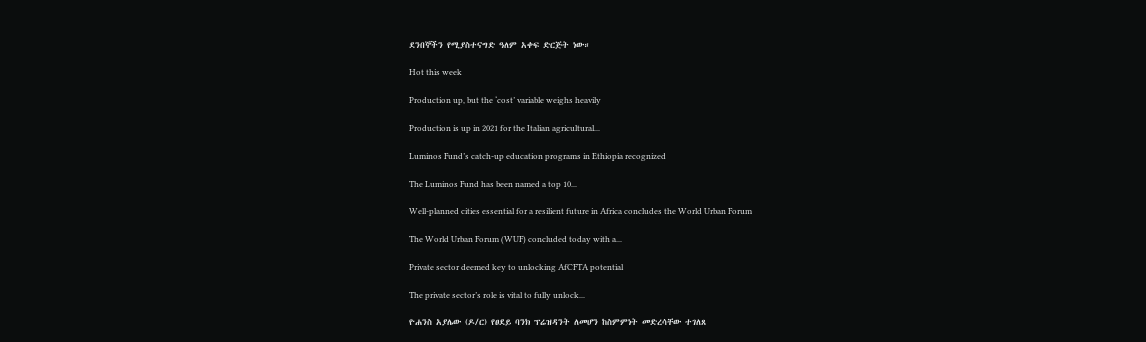ደንበኞችን የሚያስተናግድ ዓለም አቀፍ ድርጅት ነው።

Hot this week

Production up, but the ‘cost’ variable weighs heavily

Production is up in 2021 for the Italian agricultural...

Luminos Fund’s catch-up education programs in Ethiopia recognized

The Luminos Fund has been named a top 10...

Well-planned cities essential for a resilient future in Africa concludes the World Urban Forum

The World Urban Forum (WUF) concluded today with a...

Private sector deemed key to unlocking AfCFTA potential

The private sector’s role is vital to fully unlock...

ዮሐንስ አያሌው (ዶ/ር) የፀደይ ባንክ ፕሬዝዳንት ለመሆን ከስምምነት መድረሳቸው ተገለጸ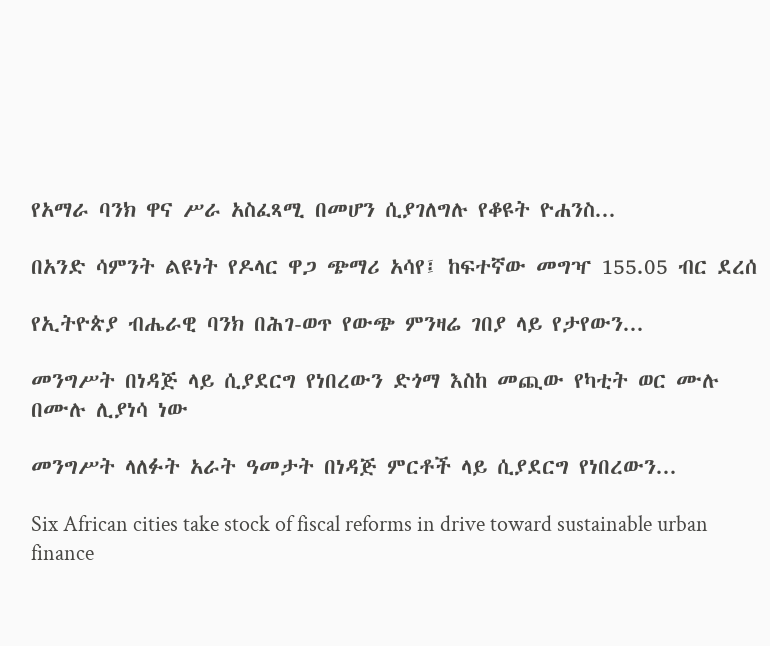የአማራ ባንክ ዋና ሥራ አስፈጻሚ በመሆን ሲያገለግሉ የቆዩት ዮሐንስ...

በአንድ ሳምንት ልዩነት የዶላር ዋጋ ጭማሪ አሳየ፤ ከፍተኛው መግዣ 155.05 ብር ደረሰ

የኢትዮጵያ ብሔራዊ ባንክ በሕገ-ወጥ የውጭ ምንዛሬ ገበያ ላይ የታየውን...

መንግሥት በነዳጅ ላይ ሲያደርግ የነበረውን ድጎማ እስከ መጪው የካቲት ወር ሙሉ በሙሉ ሊያነሳ ነው

መንግሥት ላለፉት አራት ዓመታት በነዳጅ ምርቶች ላይ ሲያደርግ የነበረውን...

Six African cities take stock of fiscal reforms in drive toward sustainable urban finance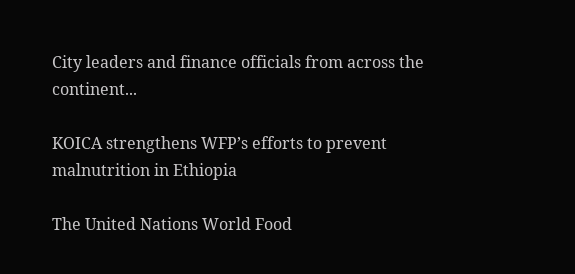City leaders and finance officials from across the continent...

KOICA strengthens WFP’s efforts to prevent malnutrition in Ethiopia

The United Nations World Food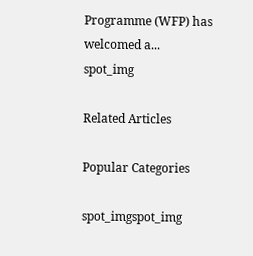Programme (WFP) has welcomed a...
spot_img

Related Articles

Popular Categories

spot_imgspot_img